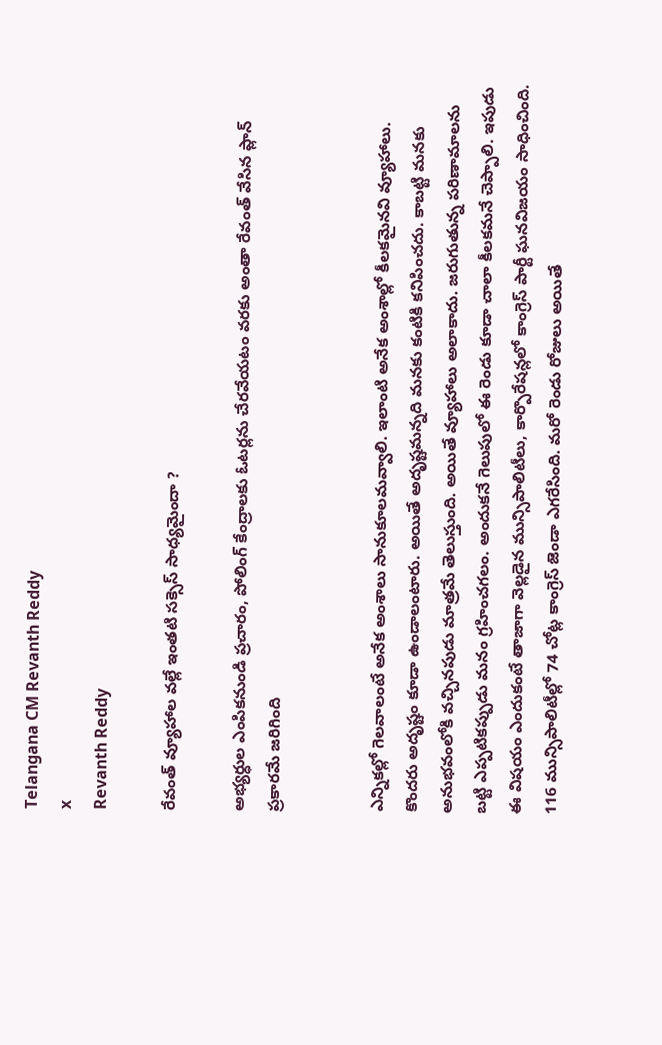Telangana CM Revanth Reddy
x
Revanth Reddy

రేవంత్ వ్యూహాల వల్లే ఇంతటి సక్సెస్ సాధ్యమైందా ?

అభ్యర్ధుల ఎంపికనుండి ప్రచారం, పోలింగ్ కేంద్రాలకు ఓటర్లను చేరవేయటం వరకు అంతా రేవంత్ వేసిన ప్లాన్ ప్రకారమే జరిగింది


ఎన్నికల్లో గెలవాలంటే అనేక అంశాలు సానుకూలమవ్వాలి. ఇలాంటి అనేక అంశాల్లో కీలకమైనవి వ్యూహాలు. కొందరు అదృష్టం కూడా ఉండాలంటారు. అయితే అదృష్టమన్నది మనకు కంటికి కనిపించదు. కాబట్టి మనకు అనుభవంలోకి వచ్చినపుడు మాత్రమే తెలుస్తుంది. అయితే వ్యూహాలు అలాకాదు. జరుగుతున్న పరిణామాలను బట్టి ఎప్పటికప్పుడు మనం గ్రహించగలం. అందుకనే గెలుపులో ఈ రెండు కూడా చాలా కీలకమనే చెప్పాలి. ఇపుడు ఈ విషయం ఎందుకంటే తాజాగా వెల్లడైన మున్సిపాలిటీలు, కార్పొరేషన్లలో కాంగ్రెస్ పార్టీ ఘనవిజయం సాధించింది. 116 మున్సిపాలిటీల్లో 74 చోట్ల కాంగ్రెస్ జెండా ఎగరేసింది. మరో రెండు రోజులు అయితే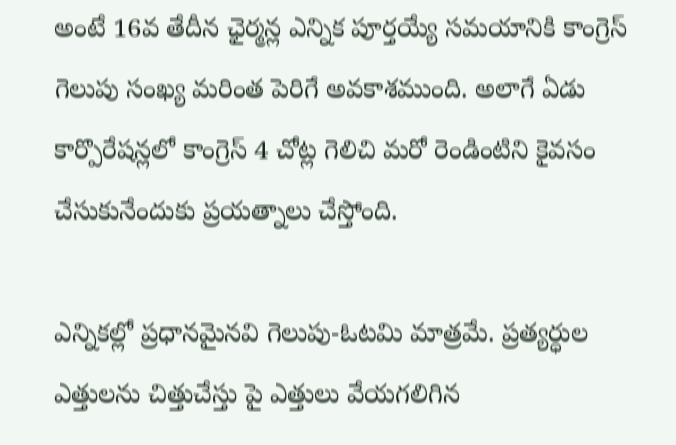అంటే 16వ తేదీన ఛైర్మన్ల ఎన్నిక పూర్తయ్యే సమయానికి కాంగ్రెస్ గెలుపు సంఖ్య మరింత పెరిగే అవకాశముంది. అలాగే ఏడు కార్పొరేషన్లలో కాంగ్రెస్ 4 చోట్ల గెలిచి మరో రెండింటిని కైవసం చేసుకునేందుకు ప్రయత్నాలు చేస్తోంది.

ఎన్నికల్లో ప్రధానమైనవి గెలుపు-ఓటమి మాత్రమే. ప్రత్యర్ధుల ఎత్తులను చిత్తుచేస్తు పై ఎత్తులు వేయగలిగిన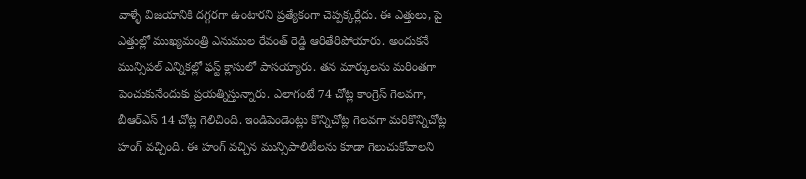వాళ్ళే విజయానికి దగ్గరగా ఉంటారని ప్రత్యేకంగా చెప్పక్కర్లేదు. ఈ ఎత్తులు, పై ఎత్తుల్లో ముఖ్యమంత్రి ఎనుముల రేవంత్ రెడ్డి ఆరితేరిపోయారు. అందుకనే మున్సిపల్ ఎన్నికల్లో ఫస్ట్ క్లాసులో పాసయ్యారు. తన మార్కులను మరింతగా పెంచుకునేందుకు ప్రయత్నిస్తున్నారు. ఎలాగంటే 74 చోట్ల కాంగ్రెస్ గెలవగా, బీఆర్ఎస్ 14 చోట్ల గెలిచింది. ఇండిపెండెంట్లు కొన్నిచోట్ల గెలవగా మరికొన్నిచోట్ల హంగ్ వచ్చింది. ఈ హంగ్ వచ్చిన మున్సిపాలిటీలను కూడా గెలుచుకోవాలని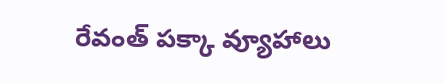రేవంత్ పక్కా వ్యూహాలు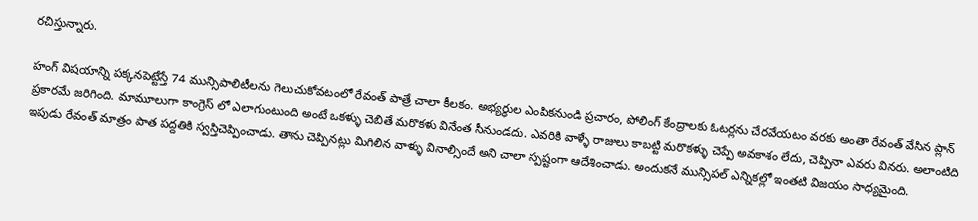రచిస్తున్నారు.

హంగ్ విషయాన్ని పక్కనపెట్టేస్తే 74 మున్సిపాలిటీలను గెలుచుకోవటంలో రేవంత్ పాత్రే చాలా కీలకం. అభ్యర్ధుల ఎంపికనుండి ప్రచారం, పోలింగ్ కేంద్రాలకు ఓటర్లను చేరవేయటం వరకు అంతా రేవంత్ వేసిన ప్లాన్ ప్రకారమే జరిగింది. మామూలుగా కాంగ్రెస్ లో ఎలాగుంటుంది అంటే ఒకళ్ళు చెబితే మరొకళు వినేంత సీనుండదు. ఎవరికి వాళ్ళే రాజులు కాబట్టి మరొకళ్ళు చెప్పే అవకాశం లేదు, చెప్పినా ఎవరు వినరు. అలాంటిది ఇపుడు రేవంత్ మాత్రం పాత పద్దతికి స్వస్తిచెప్పించాడు. తాను చెప్పినట్లు మిగిలిన వాళ్ళు వినాల్సిందే అని చాలా స్పష్టంగా ఆదేశించాడు. అందుకనే మున్సిపల్ ఎన్నికల్లో ఇంతటి విజయం సాధ్యమైంది.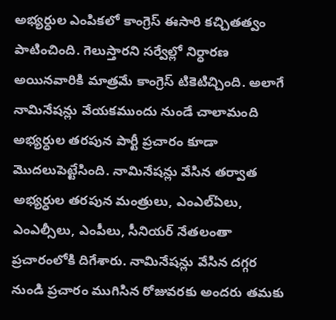అభ్యర్ధుల ఎంపికలో కాంగ్రెస్ ఈసారి కచ్చితత్వం పాటించింది. గెలుస్తారని సర్వేల్లో నిర్ధారణ అయినవారికి మాత్రమే కాంగ్రెస్ టికెటిచ్చింది. అలాగే నామినేషన్లు వేయకముందు నుండే చాలామంది అభ్యర్ధుల తరపున పార్టీ ప్రచారం కూడా మొదలుపెట్టేసింది. నామినేషన్లు వేసిన తర్వాత అభ్యర్ధుల తరపున మంత్రులు, ఎంఎల్ఏలు, ఎంఎల్సీలు, ఎంపీలు, సీనియర్ నేతలంతా ప్రచారంలోకి దిగేశారు. నామినేషన్లు వేసిన దగ్గర నుండి ప్రచారం ముగిసిన రోజువరకు అందరు తమకు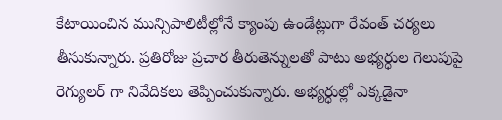కేటాయించిన మున్సిపాలిటీల్లోనే క్యాంపు ఉండేట్లుగా రేవంత్ చర్యలు తీసుకున్నారు. ప్రతిరోజు ప్రచార తీరుతెన్నులతో పాటు అభ్యర్ధుల గెలుపుపై రెగ్యులర్ గా నివేదికలు తెప్పించుకున్నారు. అభ్యర్ధుల్లో ఎక్కడైనా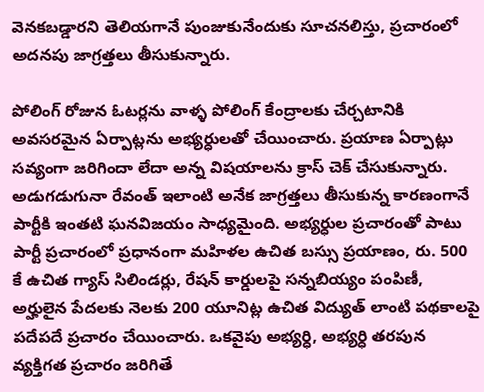వెనకబడ్డారని తెలియగానే పుంజుకునేందుకు సూచనలిస్తు, ప్రచారంలో అదనపు జాగ్రత్తలు తీసుకున్నారు.

పోలింగ్ రోజున ఓటర్లను వాళ్ళ పోలింగ్ కేంద్రాలకు చేర్చటానికి అవసరమైన ఏర్పాట్లను అభ్యర్ధులతో చేయించారు. ప్రయాణ ఏర్పాట్లు సవ్యంగా జరిగిందా లేదా అన్న విషయాలను క్రాస్ చెక్ చేసుకున్నారు. అడుగడుగునా రేవంత్ ఇలాంటి అనేక జాగ్రత్తలు తీసుకున్న కారణంగానే పార్టీకి ఇంతటి ఘనవిజయం సాధ్యమైంది. అభ్యర్ధుల ప్రచారంతో పాటు పార్టీ ప్రచారంలో ప్రధానంగా మహిళల ఉచిత బస్సు ప్రయాణం, రు. 500 కే ఉచిత గ్యాస్ సిలిండర్లు, రేషన్ కార్డులపై సన్నబియ్యం పంపిణీ, అర్హులైన పేదలకు నెలకు 200 యూనిట్ల ఉచిత విద్యుత్ లాంటి పథకాలపై పదేపదే ప్రచారం చేయించారు. ఒకవైపు అభ్యర్ధి, అభ్యర్ధి తరపున వ్యక్తిగత ప్రచారం జరిగితే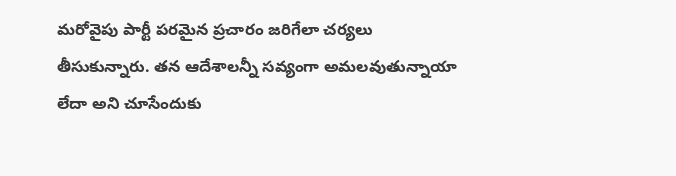మరోవైపు పార్టీ పరమైన ప్రచారం జరిగేలా చర్యలు తీసుకున్నారు. తన ఆదేశాలన్నీ సవ్యంగా అమలవుతున్నాయా లేదా అని చూసేందుకు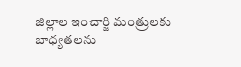జిల్లాల ఇంచార్జి మంత్రులకు బాధ్యతలను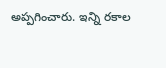అప్పగించారు. ఇన్ని రకాల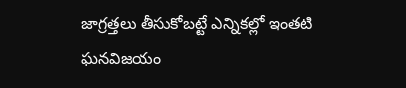జాగ్రత్తలు తీసుకోబట్టే ఎన్నికల్లో ఇంతటి ఘనవిజయం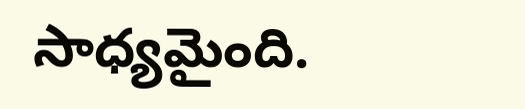సాధ్యమైంది.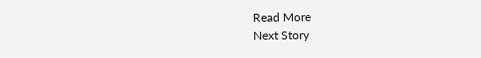Read More
Next Story